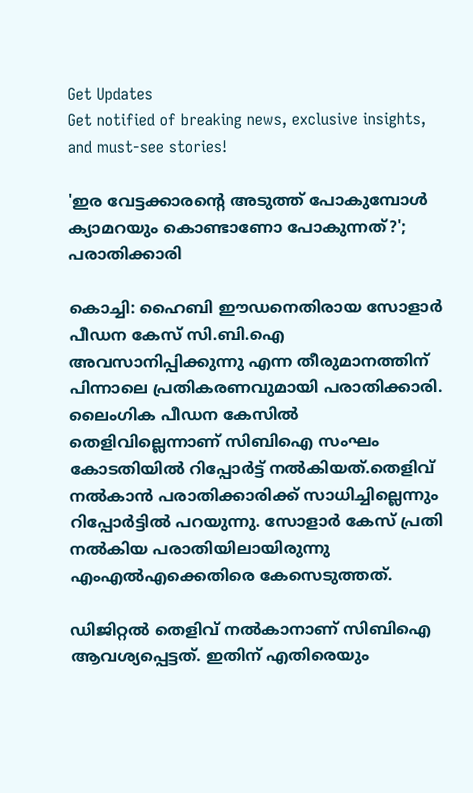Get Updates
Get notified of breaking news, exclusive insights, and must-see stories!

'ഇര വേട്ടക്കാരന്റെ അടുത്ത് പോകുമ്പോള്‍ ക്യാമറയും കൊണ്ടാണോ പോകുന്നത്?'; പരാതിക്കാരി

കൊച്ചി: ഹൈബി ഈഡനെതിരായ സോളാര്‍ പീഡന കേസ് സി.ബി.ഐ അവസാനിപ്പിക്കുന്നു എന്ന തീരുമാനത്തിന് പിന്നാലെ പ്രതികരണവുമായി പരാതിക്കാരി. ലൈംഗിക പീഡന കേസില്‍ തെളിവില്ലെന്നാണ് സിബിഐ സംഘം കോടതിയില്‍ റിപ്പോര്‍ട്ട് നല്‍കിയത്.തെളിവ് നല്‍കാന്‍ പരാതിക്കാരിക്ക് സാധിച്ചില്ലെന്നും റിപ്പോര്‍ട്ടില്‍ പറയുന്നു. സോളാര്‍ കേസ് പ്രതി നല്‍കിയ പരാതിയിലായിരുന്നു എംഎല്‍എക്കെതിരെ കേസെടുത്തത്.

ഡിജിറ്റല്‍ തെളിവ് നല്‍കാനാണ് സിബിഐ ആവശ്യപ്പെട്ടത്. ഇതിന് എതിരെയും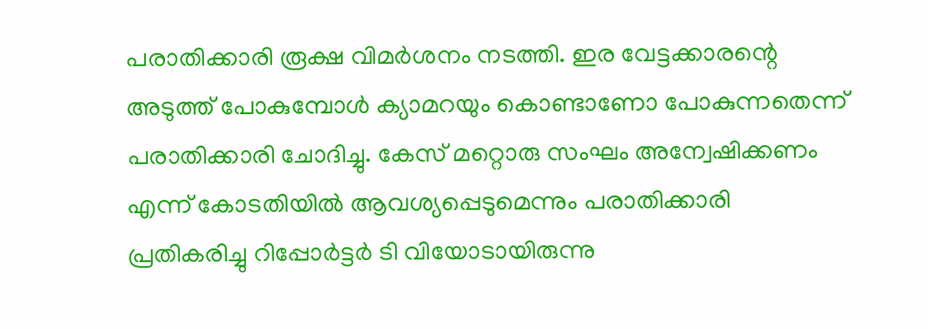പരാതിക്കാരി രൂക്ഷ വിമര്‍ശനം നടത്തി. ഇര വേട്ടക്കാരന്റെ അടുത്ത് പോകുമ്പോള്‍ ക്യാമറയും കൊണ്ടാണോ പോകുന്നതെന്ന് പരാതിക്കാരി ചോദിച്ചു. കേസ് മറ്റൊരു സംഘം അന്വേഷിക്കണം എന്ന് കോടതിയില്‍ ആവശ്യപ്പെടുമെന്നും പരാതിക്കാരി പ്രതികരിച്ചു റിപ്പോര്‍ട്ടര്‍ ടി വിയോടായിരുന്നു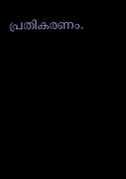പ്രതികരണം.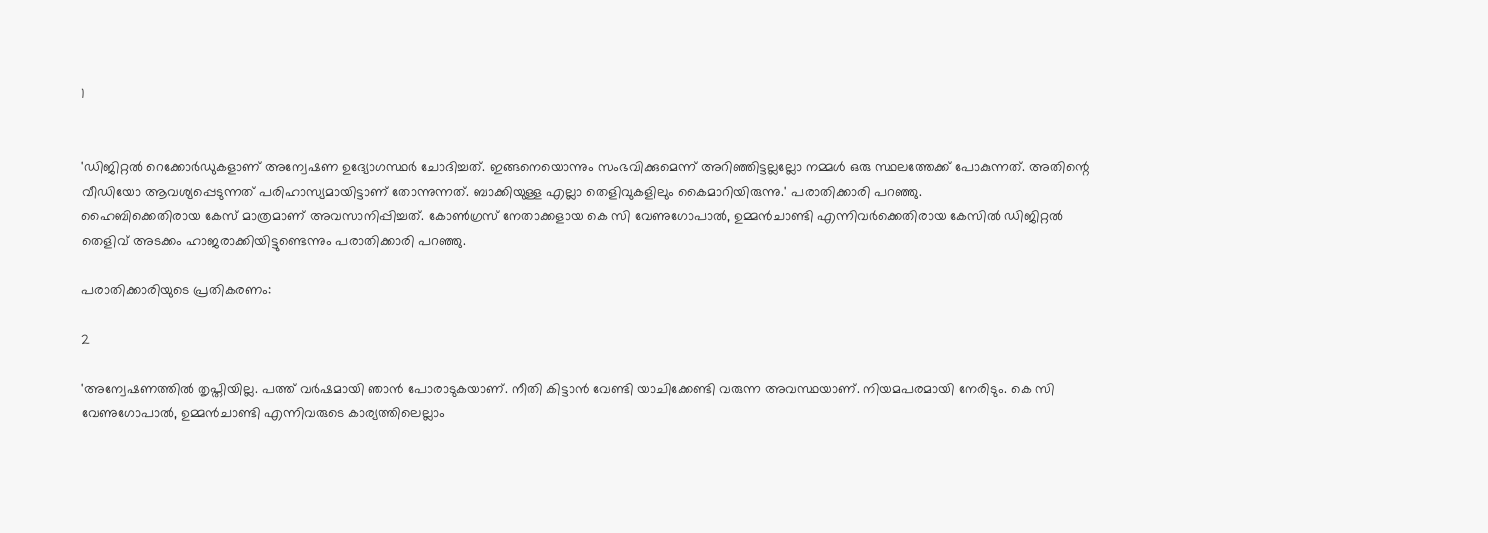1


'ഡിജിറ്റല്‍ റെക്കോര്‍ഡുകളാണ് അന്വേഷണ ഉദ്യോഗസ്ഥര്‍ ചോദിച്ചത്. ഇങ്ങനെയൊന്നും സംഭവിക്കുമെന്ന് അറിഞ്ഞിട്ടല്ലല്ലോ നമ്മള്‍ ഒരു സ്ഥലത്തേക്ക് പോകുന്നത്. അതിന്റെ വീഡിയോ ആവശ്യപ്പെടുന്നത് പരിഹാസ്യമായിട്ടാണ് തോന്നുന്നത്. ബാക്കിയുള്ള എല്ലാ തെളിവുകളിലും കൈമാറിയിരുന്നു.' പരാതിക്കാരി പറഞ്ഞു.
ഹൈബിക്കെതിരായ കേസ് മാത്രമാണ് അവസാനിപ്പിച്ചത്. കോണ്‍ഗ്രസ് നേതാക്കളായ കെ സി വേണുഗോപാല്‍, ഉമ്മന്‍ചാണ്ടി എന്നിവര്‍ക്കെതിരായ കേസില്‍ ഡിജിറ്റല്‍ തെളിവ് അടക്കം ഹാജരാക്കിയിട്ടുണ്ടെന്നും പരാതിക്കാരി പറഞ്ഞു.

പരാതിക്കാരിയുടെ പ്രതികരണം:

2

'അന്വേഷണത്തില്‍ തൃപ്തിയില്ല. പത്ത് വര്‍ഷമായി ഞാന്‍ പോരാടുകയാണ്. നീതി കിട്ടാന്‍ വേണ്ടി യാചിക്കേണ്ടി വരുന്ന അവസ്ഥയാണ്. നിയമപരമായി നേരിടും. കെ സി വേണുഗോപാല്‍, ഉമ്മന്‍ചാണ്ടി എന്നിവരുടെ കാര്യത്തിലെല്ലാം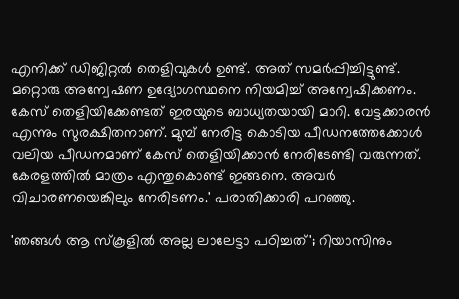എനിക്ക് ഡിജിറ്റല്‍ തെളിവുകള്‍ ഉണ്ട്. അത് സമര്‍പ്പിച്ചിട്ടുണ്ട്. മറ്റൊരു അന്വേഷണ ഉദ്യോഗസ്ഥനെ നിയമിച്ച് അന്വേഷിക്കണം. കേസ് തെളിയിക്കേണ്ടത് ഇരയുടെ ബാധ്യതയായി മാറി. വേട്ടക്കാരന്‍ എന്നും സുരക്ഷിതനാണ്. മുമ്പ് നേരിട്ട കൊടിയ പീഡനത്തേക്കോള്‍ വലിയ പീഡനമാണ് കേസ് തെളിയിക്കാന്‍ നേരിടേണ്ടി വരുന്നത്. കേരളത്തില്‍ മാത്രം എന്തുകൊണ്ട് ഇങ്ങനെ. അവര്‍ വിചാരണയെങ്കിലും നേരിടണം.' പരാതിക്കാരി പറഞ്ഞു.

'ഞങ്ങള്‍ ആ സ്‌കൂളില്‍ അല്ല ലാലേട്ടാ പഠിച്ചത്'; റിയാസിനും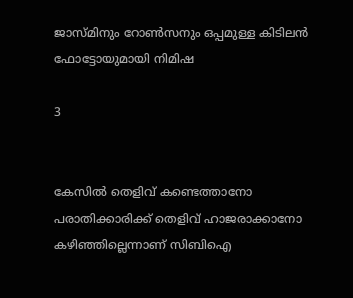ജാസ്മിനും റോണ്‍സനും ഒപ്പമുള്ള കിടിലന്‍ ഫോട്ടോയുമായി നിമിഷ

3


കേസില്‍ തെളിവ് കണ്ടെത്താനോ പരാതിക്കാരിക്ക് തെളിവ് ഹാജരാക്കാനോ കഴിഞ്ഞില്ലെന്നാണ് സിബിഐ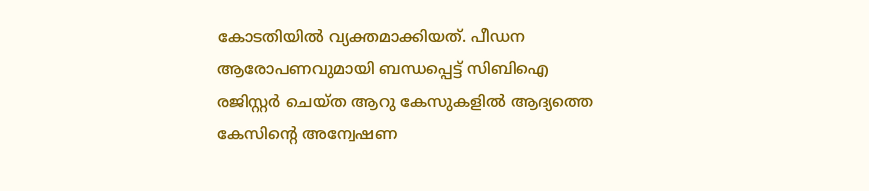കോടതിയില്‍ വ്യക്തമാക്കിയത്. പീഡന ആരോപണവുമായി ബന്ധപ്പെട്ട് സിബിഐ രജിസ്റ്റര്‍ ചെയ്ത ആറു കേസുകളില്‍ ആദ്യത്തെ കേസിന്റെ അന്വേഷണ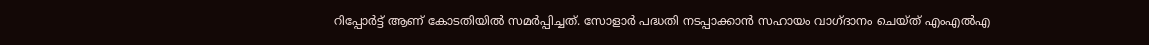റിപ്പോര്‍ട്ട് ആണ് കോടതിയില്‍ സമര്‍പ്പിച്ചത്. സോളാര്‍ പദ്ധതി നടപ്പാക്കാന്‍ സഹായം വാഗ്ദാനം ചെയ്ത് എംഎല്‍എ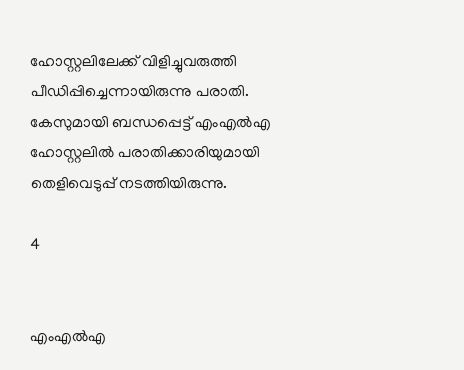ഹോസ്റ്റലിലേക്ക് വിളിച്ചുവരുത്തി പീഡിപ്പിച്ചെന്നായിരുന്നു പരാതി. കേസുമായി ബന്ധപ്പെട്ട് എംഎല്‍എ ഹോസ്റ്റലില്‍ പരാതിക്കാരിയുമായി തെളിവെടുപ്പ് നടത്തിയിരുന്നു.

4


എംഎല്‍എ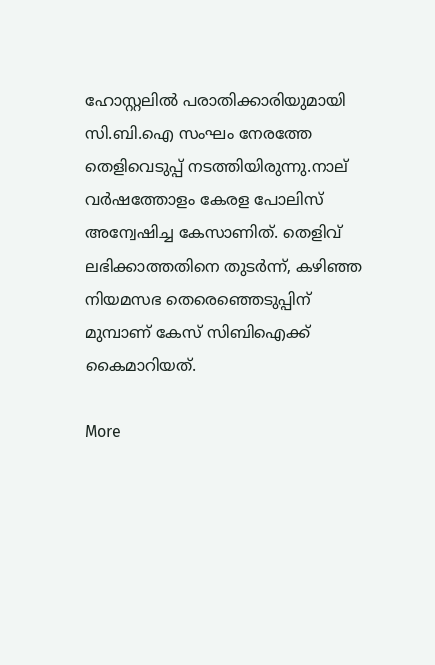ഹോസ്റ്റലില്‍ പരാതിക്കാരിയുമായി സി.ബി.ഐ സംഘം നേരത്തേ തെളിവെടുപ്പ് നടത്തിയിരുന്നു.നാല് വര്‍ഷത്തോളം കേരള പോലിസ് അന്വേഷിച്ച കേസാണിത്. തെളിവ് ലഭിക്കാത്തതിനെ തുടര്‍ന്ന്, കഴിഞ്ഞ നിയമസഭ തെരെഞ്ഞെടുപ്പിന് മുമ്പാണ് കേസ് സിബിഐക്ക് കൈമാറിയത്.

More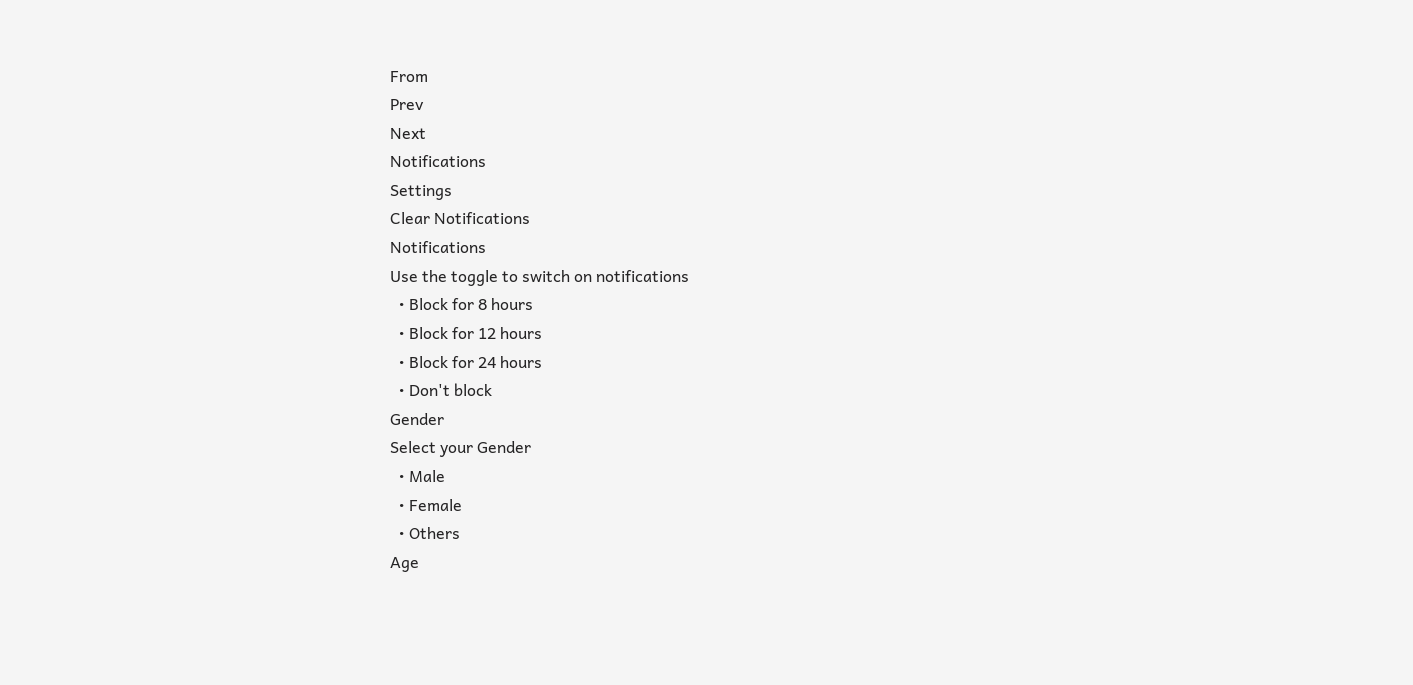From
Prev
Next
Notifications
Settings
Clear Notifications
Notifications
Use the toggle to switch on notifications
  • Block for 8 hours
  • Block for 12 hours
  • Block for 24 hours
  • Don't block
Gender
Select your Gender
  • Male
  • Female
  • Others
Age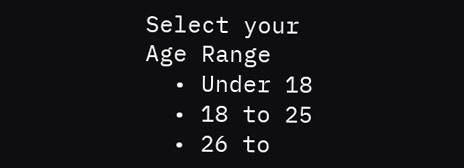Select your Age Range
  • Under 18
  • 18 to 25
  • 26 to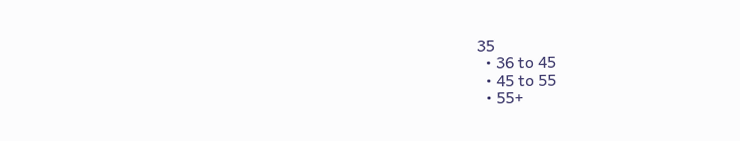35
  • 36 to 45
  • 45 to 55
  • 55+